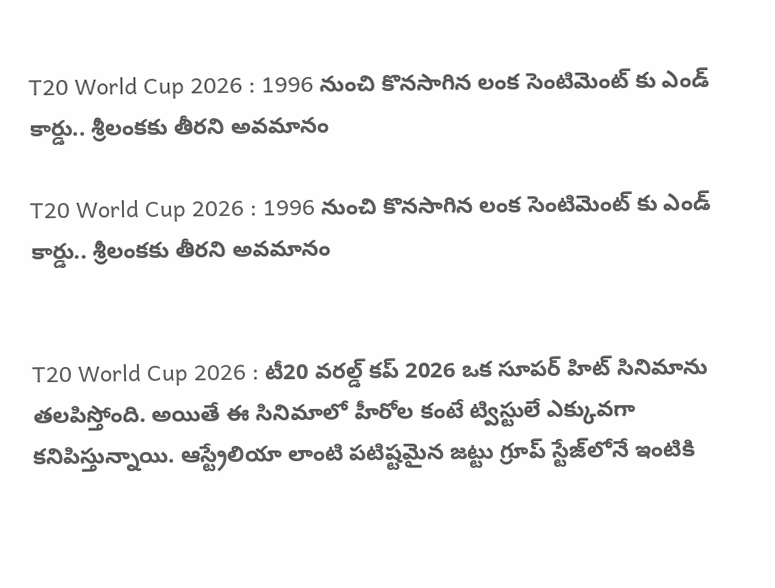T20 World Cup 2026 : 1996 నుంచి కొనసాగిన లంక సెంటిమెంట్ కు ఎండ్ కార్డు.. శ్రీలంకకు తీరని అవమానం

T20 World Cup 2026 : 1996 నుంచి కొనసాగిన లంక సెంటిమెంట్ కు ఎండ్ కార్డు.. శ్రీలంకకు తీరని అవమానం


T20 World Cup 2026 : టీ20 వరల్డ్ కప్ 2026 ఒక సూపర్ హిట్ సినిమాను తలపిస్తోంది. అయితే ఈ సినిమాలో హీరోల కంటే ట్విస్టులే ఎక్కువగా కనిపిస్తున్నాయి. ఆస్ట్రేలియా లాంటి పటిష్టమైన జట్టు గ్రూప్ స్టేజ్‌లోనే ఇంటికి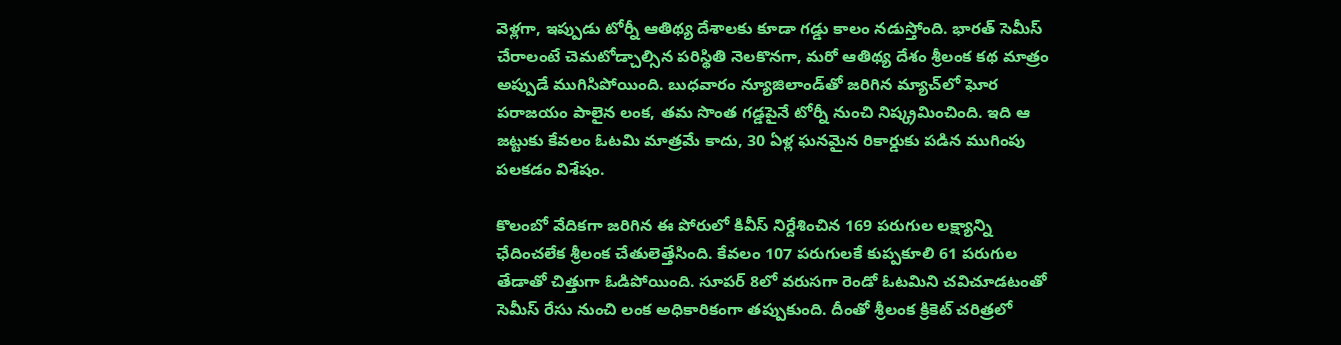వెళ్లగా, ఇప్పుడు టోర్నీ ఆతిథ్య దేశాలకు కూడా గడ్డు కాలం నడుస్తోంది. భారత్ సెమీస్ చేరాలంటే చెమటోడ్చాల్సిన పరిస్థితి నెలకొనగా, మరో ఆతిథ్య దేశం శ్రీలంక కథ మాత్రం అప్పుడే ముగిసిపోయింది. బుధవారం న్యూజిలాండ్‌తో జరిగిన మ్యాచ్‌లో ఘోర పరాజయం పాలైన లంక, తమ సొంత గడ్డపైనే టోర్నీ నుంచి నిష్క్రమించింది. ఇది ఆ జట్టుకు కేవలం ఓటమి మాత్రమే కాదు, 30 ఏళ్ల ఘనమైన రికార్డుకు పడిన ముగింపు పలకడం విశేషం.

కొలంబో వేదికగా జరిగిన ఈ పోరులో కివీస్ నిర్దేశించిన 169 పరుగుల లక్ష్యాన్ని ఛేదించలేక శ్రీలంక చేతులెత్తేసింది. కేవలం 107 పరుగులకే కుప్పకూలి 61 పరుగుల తేడాతో చిత్తుగా ఓడిపోయింది. సూపర్ 8లో వరుసగా రెండో ఓటమిని చవిచూడటంతో సెమీస్ రేసు నుంచి లంక అధికారికంగా తప్పుకుంది. దీంతో శ్రీలంక క్రికెట్ చరిత్రలో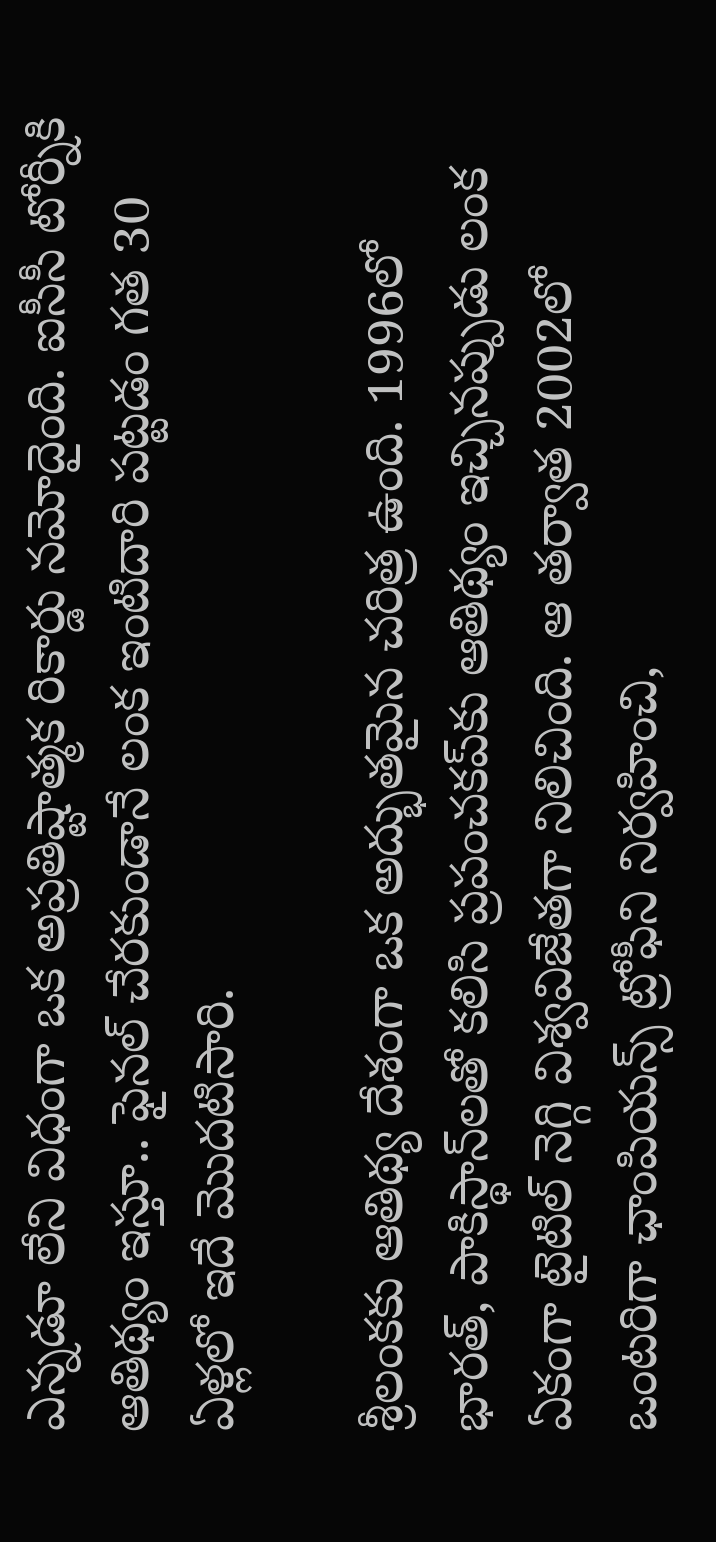ఎన్నడూ లేని విధంగా ఒక అప్రతిష్టాత్మక రికార్డు నమోదైంది. ఐసీసీ టోర్నీకి ఆతిథ్యం ఇస్తూ.. ఫైనల్ చేరకుండానే లంక ఇంటిదారి పట్టడం గత 30 ఏళ్లలో ఇదే మొదటిసారి.

శ్రీలంకకు ఆతిథ్య దేశంగా ఒక అద్భుతమైన చరిత్ర ఉంది. 1996లో భారత్, పాకిస్థాన్‌లతో కలిసి ప్రపంచకప్‌కు ఆతిథ్యం ఇచ్చినప్పుడు లంక ఏకంగా టైటిల్ నెగ్గి విశ్వవిజేతగా నిలిచింది. ఆ తర్వాత 2002లో ఒంటరిగా ఛాంపియన్స్ ట్రోఫీని నిర్వహించి,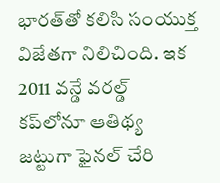భారత్‌తో కలిసి సంయుక్త విజేతగా నిలిచింది. ఇక 2011 వన్డే వరల్డ్ కప్‌లోనూ ఆతిథ్య జట్టుగా ఫైనల్ చేరి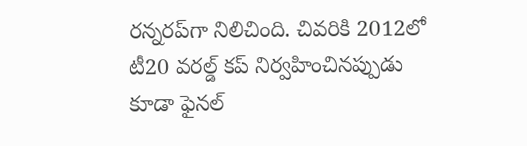రన్నరప్‌గా నిలిచింది. చివరికి 2012లో టీ20 వరల్డ్ కప్ నిర్వహించినప్పుడు కూడా ఫైనల్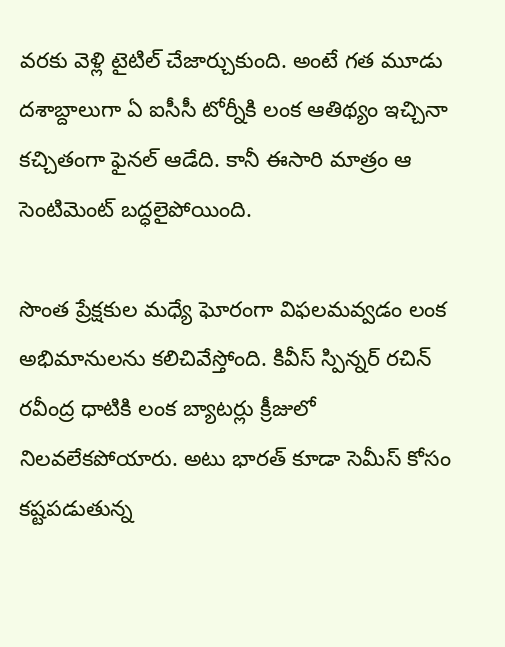వరకు వెళ్లి టైటిల్ చేజార్చుకుంది. అంటే గత మూడు దశాబ్దాలుగా ఏ ఐసీసీ టోర్నీకి లంక ఆతిథ్యం ఇచ్చినా కచ్చితంగా ఫైనల్ ఆడేది. కానీ ఈసారి మాత్రం ఆ సెంటిమెంట్ బద్ధలైపోయింది.

సొంత ప్రేక్షకుల మధ్యే ఘోరంగా విఫలమవ్వడం లంక అభిమానులను కలిచివేస్తోంది. కివీస్ స్పిన్నర్ రచిన్ రవీంద్ర ధాటికి లంక బ్యాటర్లు క్రీజులో నిలవలేకపోయారు. అటు భారత్ కూడా సెమీస్ కోసం కష్టపడుతున్న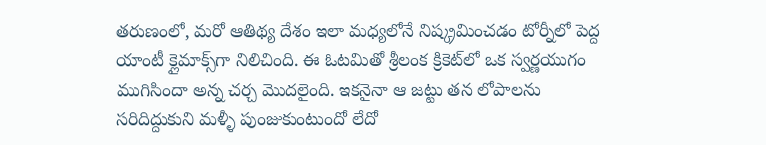తరుణంలో, మరో ఆతిథ్య దేశం ఇలా మధ్యలోనే నిష్క్రమించడం టోర్నీలో పెద్ద యాంటీ క్లైమాక్స్‌గా నిలిచింది. ఈ ఓటమితో శ్రీలంక క్రికెట్‌లో ఒక స్వర్ణయుగం ముగిసిందా అన్న చర్చ మొదలైంది. ఇకనైనా ఆ జట్టు తన లోపాలను సరిదిద్దుకుని మళ్ళీ పుంజుకుంటుందో లేదో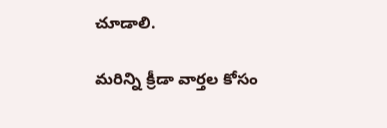చూడాలి.

మరిన్ని క్రీడా వార్తల కోసం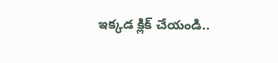ఇక్కడ క్లిక్ చేయండి..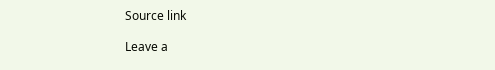Source link

Leave a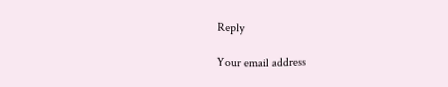Reply

Your email address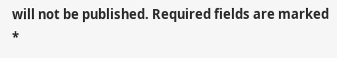will not be published. Required fields are marked *